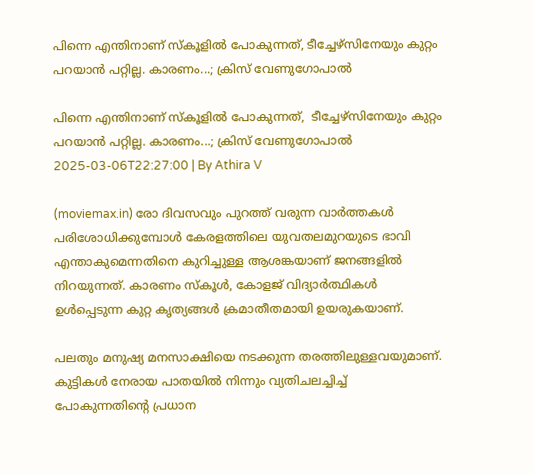പിന്നെ എന്തിനാണ് സ്കൂളിൽ പോകുന്നത്, ടീച്ചേഴ്സിനേയും കുറ്റം പറയാൻ പറ്റില്ല. കാരണം...; ക്രിസ് വേണുഗോപാൽ

പിന്നെ എന്തിനാണ് സ്കൂളിൽ പോകുന്നത്,  ടീച്ചേഴ്സിനേയും കുറ്റം പറയാൻ പറ്റില്ല. കാരണം...; ക്രിസ് വേണുഗോപാൽ
2025-03-06T22:27:00 | By Athira V

(moviemax.in) രോ ദിവസവും പുറത്ത് വരുന്ന വാർത്തകൾ പരിശോധിക്കുമ്പോൾ കേരളത്തിലെ യുവതലമുറയുടെ ഭാവി എന്താകുമെന്നതിനെ കുറിച്ചുള്ള ആശങ്കയാണ് ജനങ്ങളിൽ നിറയുന്നത്. കാരണം സ്കൂൾ, കോളജ് വിദ്യാർത്ഥികൾ ഉൾപ്പെടുന്ന കുറ്റ കൃത്യങ്ങൾ ക്രമാതീതമായി ഉയരുകയാണ്.

പലതും മനുഷ്യ മനസാക്ഷിയെ നടക്കുന്ന തരത്തിലുള്ളവയുമാണ്. കുട്ടികൾ നേരായ പാതയിൽ നിന്നും വ്യതിചലച്ചിച്ച് പോകുന്നതിന്റെ പ്രധാന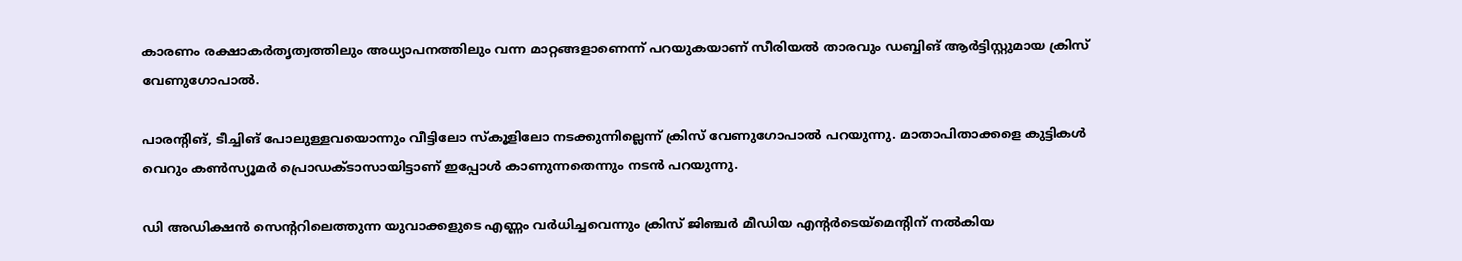കാരണം രക്ഷാകർതൃത്വത്തിലും അധ്യാപനത്തിലും വന്ന മാറ്റങ്ങളാണെന്ന് പറയുകയാണ് സീരിയൽ താരവും ഡബ്ബിങ് ആർട്ടിസ്റ്റുമായ ക്രിസ് വേണുഗോപാൽ.

പാരന്റിങ്, ടീച്ചിങ് പോലുള്ളവയൊന്നും വീട്ടിലോ സ്കൂളിലോ നടക്കുന്നില്ലെന്ന് ക്രിസ് വേണുഗോപാൽ പറയുന്നു. മാതാപിതാക്കളെ കുട്ടികൾ വെറും കൺസ്യൂമർ പ്രൊഡക്ടാസായിട്ടാണ് ഇപ്പോൾ കാണുന്നതെന്നും നടൻ പറയുന്നു.

ഡി അഡിക്ഷൻ സെന്ററിലെത്തുന്ന യുവാക്കളുടെ എണ്ണം വർധിച്ചവെന്നും ക്രിസ് ജിഞ്ചർ മീഡിയ എന്റർടെയ്മെന്റിന് നൽകിയ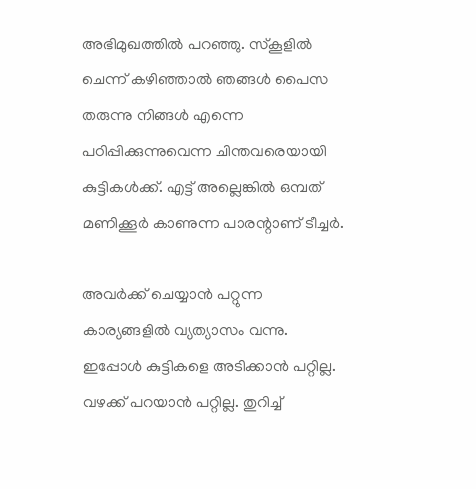അഭിമുഖത്തിൽ പറഞ്ഞു. സ്കൂളിൽ ചെന്ന് കഴിഞ്ഞാൽ ഞങ്ങൾ പൈസ തരുന്നു നിങ്ങൾ എന്നെ പഠിപ്പിക്കുന്നുവെന്ന ചിന്തവരെയായി കുട്ടികൾക്ക്. എട്ട് അല്ലെങ്കിൽ ഒമ്പത് മണിക്കൂർ കാണുന്ന പാരന്റാണ് ടീച്ചർ.

അവർക്ക് ചെയ്യാൻ പറ്റുന്ന കാര്യങ്ങളിൽ വ്യത്യാസം വന്നു. ഇപ്പോൾ കുട്ടികളെ അടിക്കാൻ പറ്റില്ല. വഴക്ക് പറയാൻ പറ്റില്ല. തുറിച്ച്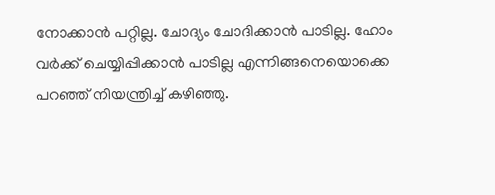നോക്കാൻ പറ്റില്ല. ചോദ്യം ചോദിക്കാൻ പാടില്ല. ഹോം വർക്ക് ചെയ്യിപ്പിക്കാൻ പാടില്ല എന്നിങ്ങനെയൊക്കെ പറഞ്ഞ് നിയന്ത്രിച്ച് കഴിഞ്ഞു.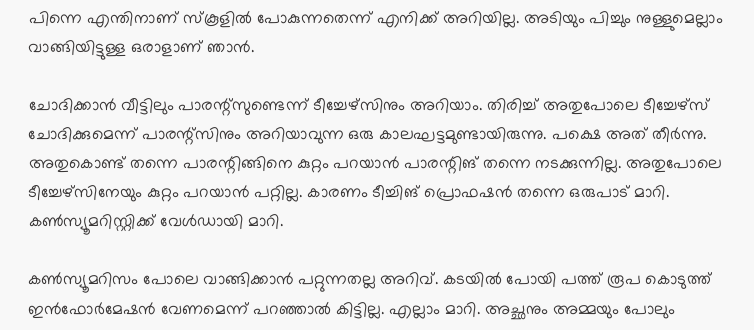പിന്നെ എന്തിനാണ് സ്കൂളിൽ പോകുന്നതെന്ന് എനിക്ക് അറിയില്ല. അടിയും പിച്ചും നുള്ളുമെല്ലാം വാങ്ങിയിട്ടുള്ള ഒരാളാണ് ഞാൻ.

ചോദിക്കാൻ വീട്ടിലും പാരന്റ്സുണ്ടെന്ന് ടീച്ചേഴ്സിനും അറിയാം. തിരിച്ച് അതുപോലെ ടീച്ചേഴ്സ് ചോദിക്കുമെന്ന് പാരന്റ്സിനും അറിയാവുന്ന ഒരു കാലഘട്ടമുണ്ടായിരുന്നു. പക്ഷെ അത് തീർന്നു. അതുകൊണ്ട് തന്നെ പാരന്റിങ്ങിനെ കുറ്റം പറയാൻ പാരന്റിങ് തന്നെ നടക്കുന്നില്ല. അതുപോലെ ടീച്ചേഴ്സിനേയും കുറ്റം പറയാൻ പറ്റില്ല. കാരണം ടീച്ചിങ് പ്രൊഫഷൻ തന്നെ ഒരുപാട് മാറി. കൺസ്യൂമറിസ്റ്റിക്ക് വേൾഡായി മാറി.

കൺസ്യൂമറിസം പോലെ വാങ്ങിക്കാൻ പറ്റുന്നതല്ല അറിവ്. കടയിൽ പോയി പത്ത് രൂപ കൊടുത്ത് ഇൻഫോർമേഷൻ വേണമെന്ന് പറഞ്ഞാൽ കിട്ടില്ല. എല്ലാം മാറി. അച്ഛനും അമ്മയും പോലും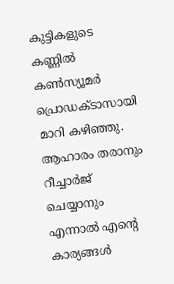കുട്ടികളുടെ കണ്ണിൽ കൺസ്യൂമർ പ്രൊഡക്ടാസായി മാറി കഴിഞ്ഞു. ആഹാരം തരാനും റീച്ചാർജ് ചെയ്യാനും എന്നാൽ എന്റെ കാര്യങ്ങൾ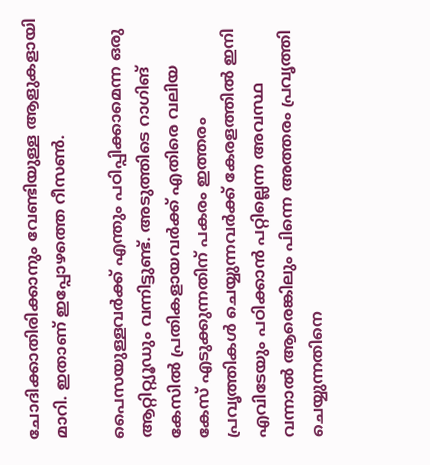ചോദിക്കാതിരിക്കാനും വേണ്ടിയുള്ള ആളുകളായി മാറി. ഇതാണ് ഇപ്പോഴത്തെ റീസൺ.

പൈസയുള്ളവർക്ക് എന്തും പഠിപ്പിക്കാമെന്ന ഒരു ആറ്റിറ്റ്യൂഡും വന്നിട്ടുണ്ട്. അടുത്തിടെ റാഗിങ് കേസിൽ പ്രതികളായവർക്ക് എതിരെ വലിയ കേസ് എടുക്കുന്നതിന് പകരം ഇത്തരം പ്രവൃത്തികൾ ചെയ്യുന്നവർക്ക് കേരളത്തിൽ ഇനി എവിടേയും പഠിക്കാൻ പറ്റില്ലെന്ന അവസ്ഥ വന്നാൽ ആരെങ്കിലും പിന്നെ അത്തരം പ്രവൃത്തി ചെയ്യുന്നതിനെ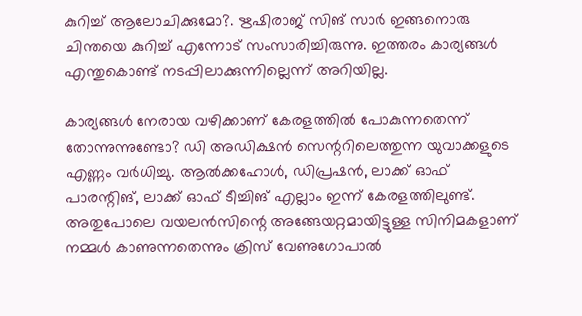കുറിച്ച് ആലോചിക്കുമോ?. ഋഷിരാജ് സിങ് സാർ ഇങ്ങനൊരു ചിന്തയെ കുറിച്ച് എന്നോട് സംസാരിച്ചിരുന്നു. ഇത്തരം കാര്യങ്ങൾ എന്തുകൊണ്ട് നടപ്പിലാക്കുന്നില്ലെന്ന് അറിയില്ല.

കാര്യങ്ങൾ നേരായ വഴിക്കാണ് കേരളത്തിൽ പോകുന്നതെന്ന് തോന്നുന്നുണ്ടോ? ഡി അഡിക്ഷൻ സെന്ററിലെത്തുന്ന യുവാക്കളുടെ എണ്ണം വർധിച്ചു. ആൽക്കഹോൾ, ഡിപ്രഷൻ, ലാക്ക് ഓഫ് പാരന്റിങ്, ലാക്ക് ഓഫ് ടീച്ചിങ് എല്ലാം ഇന്ന് കേരളത്തിലുണ്ട്. അതുപോലെ വയലൻസിന്റെ അങ്ങേയറ്റമായിട്ടുള്ള സിനിമകളാണ് നമ്മൾ കാണുന്നതെന്നും ക്രിസ് വേണുഗോപാൽ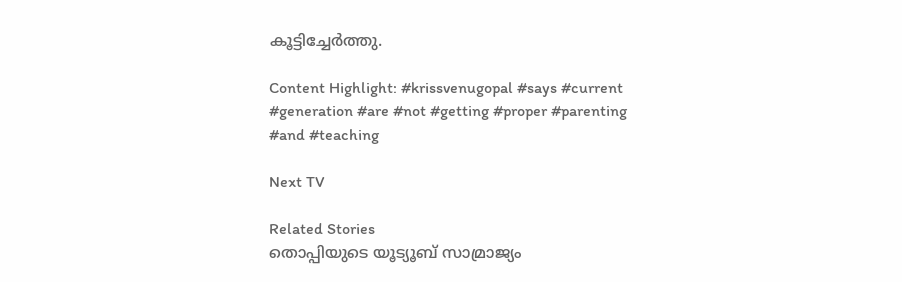കൂട്ടിച്ചേർത്തു.

Content Highlight: #krissvenugopal #says #current #generation #are #not #getting #proper #parenting #and #teaching

Next TV

Related Stories
തൊപ്പിയുടെ യൂട്യൂബ് സാമ്രാജ്യം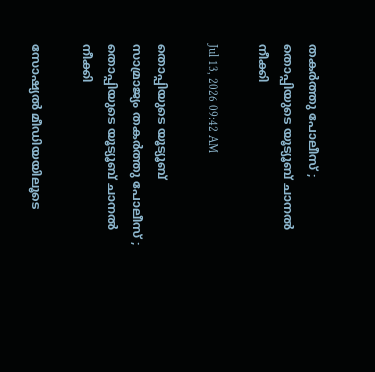തകർത്തു പോലീസ് ; തൊപ്പിയുടെ യൂട്യൂബ് ചാനല്‍ നീക്കി

Jul 13, 2026 09:42 AM

തൊപ്പിയുടെ യൂട്യൂബ് സാമ്രാജ്യം തകർത്തു പോലീസ് ; തൊപ്പിയുടെ യൂട്യൂബ് ചാനല്‍ നീക്കി

സോഷ്യൽ മീഡിയയിലൂടെ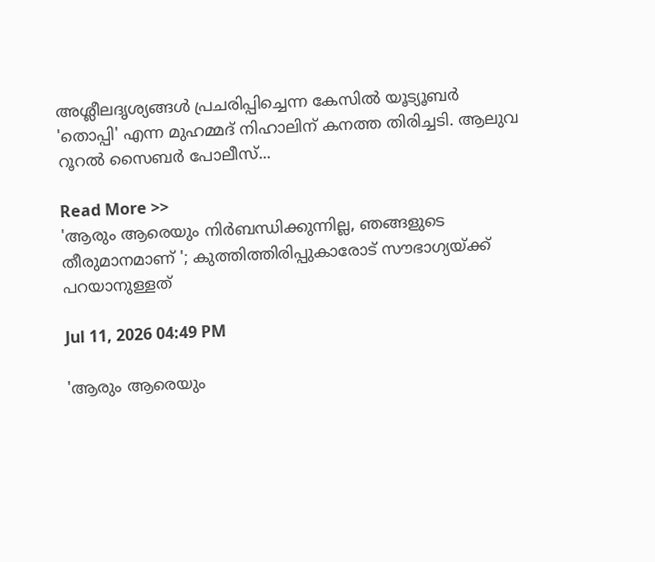അശ്ലീലദൃശ്യങ്ങൾ പ്രചരിപ്പിച്ചെന്ന കേസിൽ യൂട്യൂബർ 'തൊപ്പി' എന്ന മുഹമ്മദ് നിഹാലിന് കനത്ത തിരിച്ചടി. ആലുവ റൂറൽ സൈബർ പോലീസ്...

Read More >>
'ആരും ആരെയും നിർബന്ധിക്കുന്നില്ല, ഞങ്ങളുടെ തീരുമാനമാണ് '; കുത്തിത്തിരിപ്പുകാരോട് സൗഭാഗ്യയ്ക്ക് പറയാനുള്ളത്

Jul 11, 2026 04:49 PM

'ആരും ആരെയും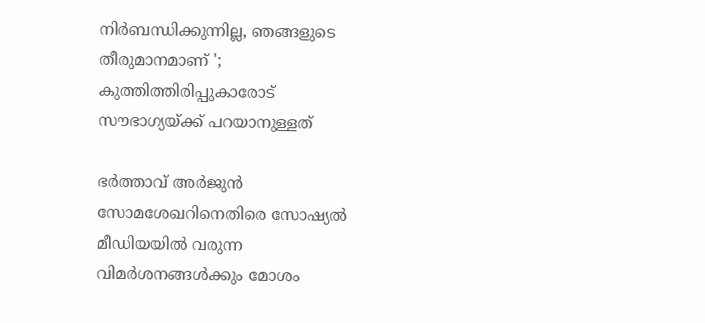നിർബന്ധിക്കുന്നില്ല, ഞങ്ങളുടെ തീരുമാനമാണ് '; കുത്തിത്തിരിപ്പുകാരോട് സൗഭാഗ്യയ്ക്ക് പറയാനുള്ളത്

ഭർത്താവ് അർജുൻ സോമശേഖറിനെതിരെ സോഷ്യൽ മീഡിയയിൽ വരുന്ന വിമർശനങ്ങൾക്കും മോശം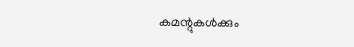കമന്റുകൾക്കും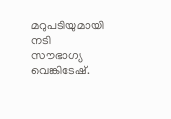മറുപടിയുമായി നടി സൗഭാഗ്യ വെങ്കിടേഷ്.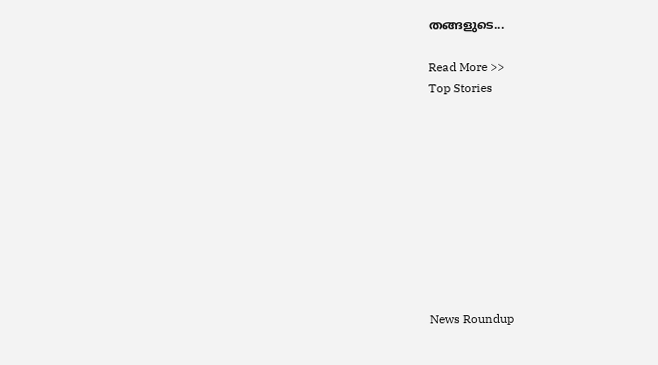തങ്ങളുടെ...

Read More >>
Top Stories










News Roundup